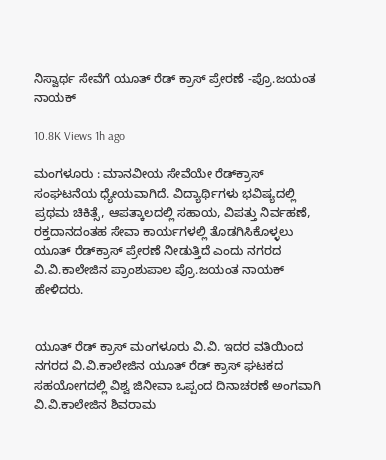ನಿಸ್ವಾರ್ಥ ಸೇವೆಗೆ ಯೂತ್ ರೆಡ್ ಕ್ರಾಸ್ ಪ್ರೇರಣೆ -ಪ್ರೊ.ಜಯಂತ ನಾಯಕ್

10.8K Views 1h ago

ಮಂಗಳೂರು : ಮಾನವೀಯ ಸೇವೆಯೇ ರೆಡ್‌ಕ್ರಾಸ್ ಸಂಘಟನೆಯ ಧ್ಯೇಯವಾಗಿದೆ. ವಿದ್ಯಾರ್ಥಿಗಳು ಭವಿಷ್ಯದಲ್ಲಿ ಪ್ರಥಮ ಚಿಕಿತ್ಸೆ, ಆಪತ್ಕಾಲದಲ್ಲಿ ಸಹಾಯ, ವಿಪತ್ತು ನಿರ್ವಹಣೆ, ರಕ್ತದಾನದಂತಹ ಸೇವಾ ಕಾರ್ಯಗಳಲ್ಲಿ ತೊಡಗಿಸಿಕೊಳ್ಳಲು ಯೂತ್ ರೆಡ್‌ಕ್ರಾಸ್ ಪ್ರೇರಣೆ ನೀಡುತ್ತಿದೆ ಎಂದು ನಗರದ ವಿ.ವಿ.ಕಾಲೇಜಿನ ಪ್ರಾಂಶುಪಾಲ ಪ್ರೊ.ಜಯಂತ ನಾಯಕ್ ಹೇಳಿದರು.


ಯೂತ್ ರೆಡ್ ಕ್ರಾಸ್ ಮಂಗಳೂರು ವಿ.ವಿ. ಇದರ ವತಿಯಿಂದ ನಗರದ ವಿ.ವಿ.ಕಾಲೇಜಿನ ಯೂತ್ ರೆಡ್ ಕ್ರಾಸ್ ಘಟಕದ ಸಹಯೋಗದಲ್ಲಿ ವಿಶ್ವ ಜಿನೀವಾ ಒಪ್ಪಂದ ದಿನಾಚರಣೆ ಅಂಗವಾಗಿ ವಿ.ವಿ.ಕಾಲೇಜಿನ ಶಿವರಾಮ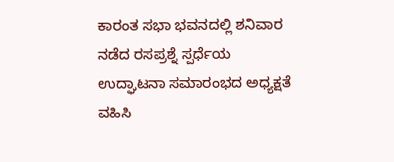ಕಾರಂತ ಸಭಾ ಭವನದಲ್ಲಿ ಶನಿವಾರ ನಡೆದ ರಸಪ್ರಶ್ನೆ ಸ್ಪರ್ಧೆಯ ಉದ್ಘಾಟನಾ ಸಮಾರಂಭದ ಅಧ್ಯಕ್ಷತೆ ವಹಿಸಿ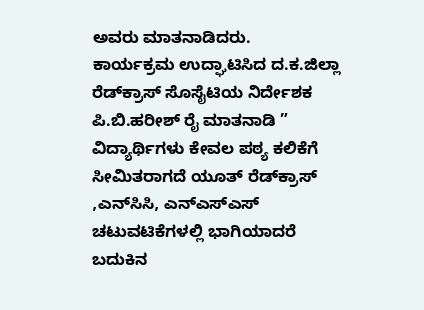ಅವರು ಮಾತನಾಡಿದರು.
ಕಾರ್ಯಕ್ರಮ ಉದ್ಘಾಟಿಸಿದ ದ.ಕ.ಜಿಲ್ಲಾ ರೆಡ್‌ಕ್ರಾಸ್ ಸೊಸೈಟಿಯ ನಿರ್ದೇಶಕ ಪಿ.ಬಿ.ಹರೀಶ್ ರೈ ಮಾತನಾಡಿ ” ವಿದ್ಯಾರ್ಥಿಗಳು ಕೇವಲ ಪಠ್ಯ ಕಲಿಕೆಗೆ ಸೀಮಿತರಾಗದೆ ಯೂತ್ ರೆಡ್‌ಕ್ರಾಸ್ ,ಎನ್‌ಸಿಸಿ, ಎನ್‌ಎಸ್‌ಎಸ್ ಚಟುವಟಿಕೆಗಳಲ್ಲಿ ಭಾಗಿಯಾದರೆ ಬದುಕಿನ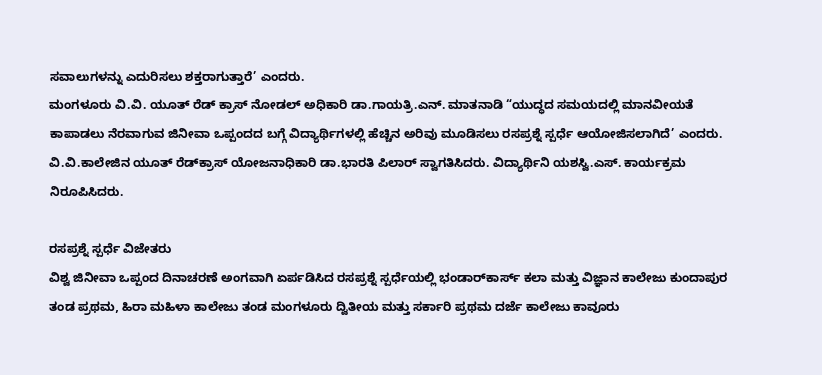ಸವಾಲುಗಳನ್ನು ಎದುರಿಸಲು ಶಕ್ತರಾಗುತ್ತಾರೆ’ ಎಂದರು.
ಮಂಗಳೂರು ವಿ.ವಿ. ಯೂತ್ ರೆಡ್ ಕ್ರಾಸ್ ನೋಡಲ್ ಅಧಿಕಾರಿ ಡಾ.ಗಾಯತ್ರಿ.ಎನ್. ಮಾತನಾಡಿ “ಯುದ್ಧದ ಸಮಯದಲ್ಲಿ ಮಾನವೀಯತೆ ಕಾಪಾಡಲು ನೆರವಾಗುವ ಜಿನೀವಾ ಒಪ್ಪಂದದ ಬಗ್ಗೆ ವಿದ್ಯಾರ್ಥಿಗಳಲ್ಲಿ ಹೆಚ್ಚಿನ ಅರಿವು ಮೂಡಿಸಲು ರಸಪ್ರಶ್ನೆ ಸ್ಪರ್ಧೆ ಆಯೋಜಿಸಲಾಗಿದೆ’ ಎಂದರು.
ವಿ.ವಿ.ಕಾಲೇಜಿನ ಯೂತ್ ರೆಡ್‌ಕ್ರಾಸ್ ಯೋಜನಾಧಿಕಾರಿ ಡಾ.ಭಾರತಿ ಪಿಲಾರ್ ಸ್ವಾಗತಿಸಿದರು. ವಿದ್ಯಾರ್ಥಿನಿ ಯಶಸ್ವಿ.ಎಸ್. ಕಾರ್ಯಕ್ರಮ ನಿರೂಪಿಸಿದರು.

ರಸಪ್ರಶ್ನೆ ಸ್ಪರ್ಧೆ ವಿಜೇತರು
ವಿಶ್ವ ಜಿನೀವಾ ಒಪ್ಪಂದ ದಿನಾಚರಣೆ ಅಂಗವಾಗಿ ಏರ್ಪಡಿಸಿದ ರಸಪ್ರಶ್ನೆ ಸ್ಪರ್ಧೆಯಲ್ಲಿ ಭಂಡಾರ್‌ಕಾರ್ಸ್ ಕಲಾ ಮತ್ತು ವಿಜ್ಞಾನ ಕಾಲೇಜು ಕುಂದಾಪುರ ತಂಡ ಪ್ರಥಮ, ಹಿರಾ ಮಹಿಳಾ ಕಾಲೇಜು ತಂಡ ಮಂಗಳೂರು ದ್ವಿತೀಯ ಮತ್ತು ಸರ್ಕಾರಿ ಪ್ರಥಮ ದರ್ಜೆ ಕಾಲೇಜು ಕಾವೂರು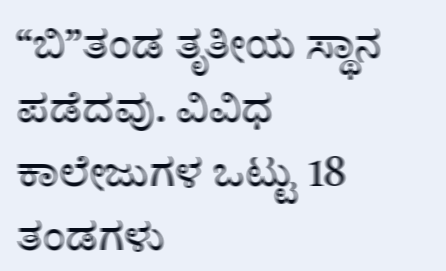“ಬಿ”ತಂಡ ತೃತೀಯ ಸ್ಥಾನ ಪಡೆದವು. ವಿವಿಧ ಕಾಲೇಜುಗಳ ಒಟ್ಟು 18 ತಂಡಗಳು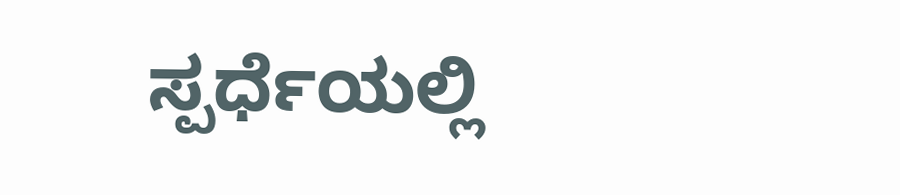ಸ್ಪರ್ಧೆಯಲ್ಲಿ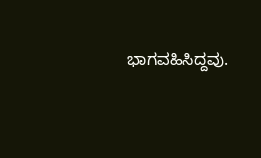ಭಾಗವಹಿಸಿದ್ದವು.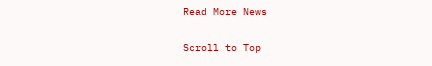Read More News

Scroll to Top